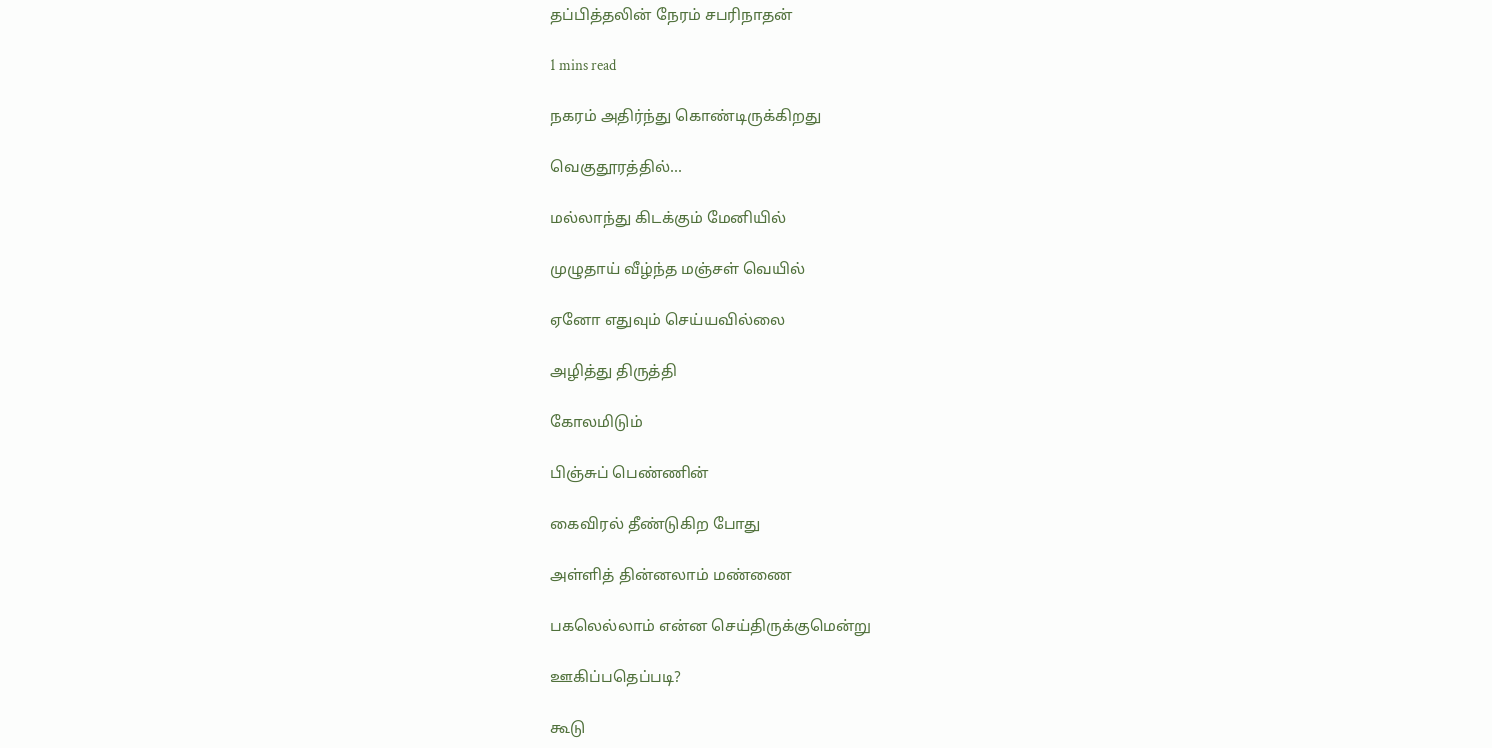தப்பித்தலின் நேரம் சபரிநாதன்

1 mins read

நகரம் அதிர்ந்து கொண்டிருக்கிறது

வெகுதூரத்தில்...

மல்லாந்து கிடக்கும் மேனியில்

முழுதாய் வீழ்ந்த மஞ்சள் வெயில்

ஏனோ எதுவும் செய்யவில்லை

அழித்து திருத்தி

கோலமிடும்

பிஞ்சுப் பெண்ணின்

கைவிரல் தீண்டுகிற போது

அள்ளித் தின்னலாம் மண்ணை

பகலெல்லாம் என்ன செய்திருக்குமென்று

ஊகிப்பதெப்படி?

கூடு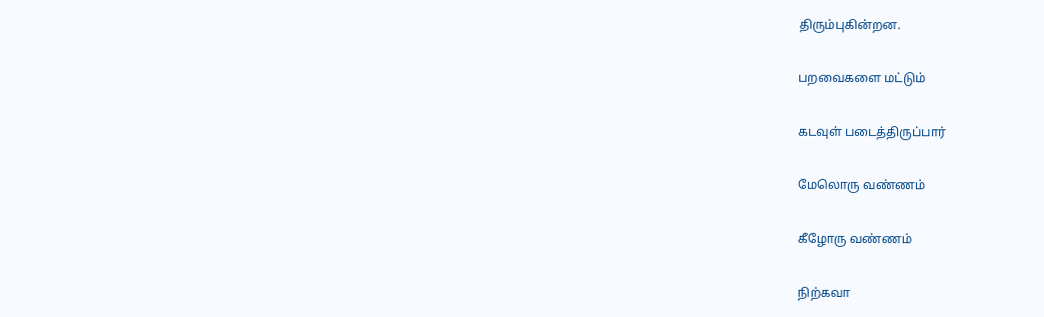திரும்புகின்றன.

பறவைகளை மட்டும்

கடவுள் படைத்திருப்பார்

மேலொரு வண்ணம்

கீழோரு வண்ணம்

நிற்கவா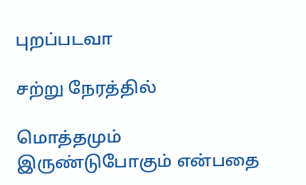புறப்படவா

சற்று நேரத்தில்

மொத்தமும் இருண்டுபோகும் என்பதை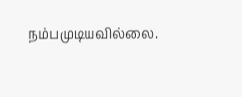நம்பமுடியவில்லை.